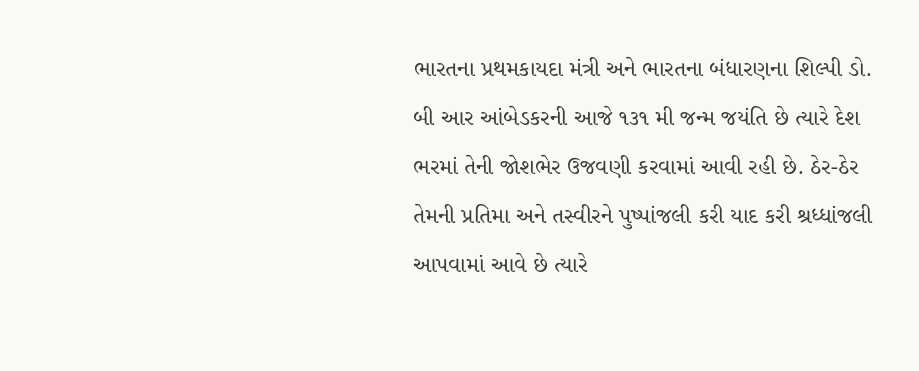ભારતના પ્રથમકાયદા મંત્રી અને ભારતના બંધારણના શિલ્પી ડો. બી આર આંબેડકરની આજે ૧૩૧ મી જન્મ જયંતિ છે ત્યારે દેશ ભરમાં તેની જોશભેર ઉજવણી કરવામાં આવી રહી છે. ઠેર-ઠેર તેમની પ્રતિમા અને તસ્વીરને પુષ્પાંજલી કરી યાદ કરી શ્રધ્ધાંજલી આપવામાં આવે છે ત્યારે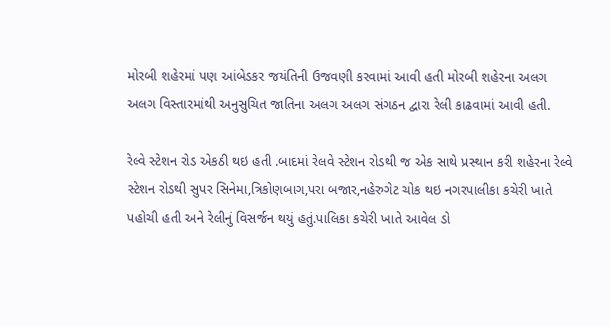મોરબી શહેરમાં પણ આંબેડકર જયંતિની ઉજવણી કરવામાં આવી હતી મોરબી શહેરના અલગ અલગ વિસ્તારમાંથી અનુસુચિત જાતિના અલગ અલગ સંગઠન દ્વારા રેલી કાઢવામાં આવી હતી.

રેલ્વે સ્ટેશન રોડ એકઠી થઇ હતી .બાદમાં રેલવે સ્ટેશન રોડથી જ એક સાથે પ્રસ્થાન કરી શહેરના રેલ્વે સ્ટેશન રોડથી સુપર સિનેમા,ત્રિકોણબાગ,પરા બજાર,નહેરુગેટ ચોક થઇ નગરપાલીકા કચેરી ખાતે પહોચી હતી અને રેલીનું વિસર્જન થયું હતું.પાલિકા કચેરી ખાતે આવેલ ડો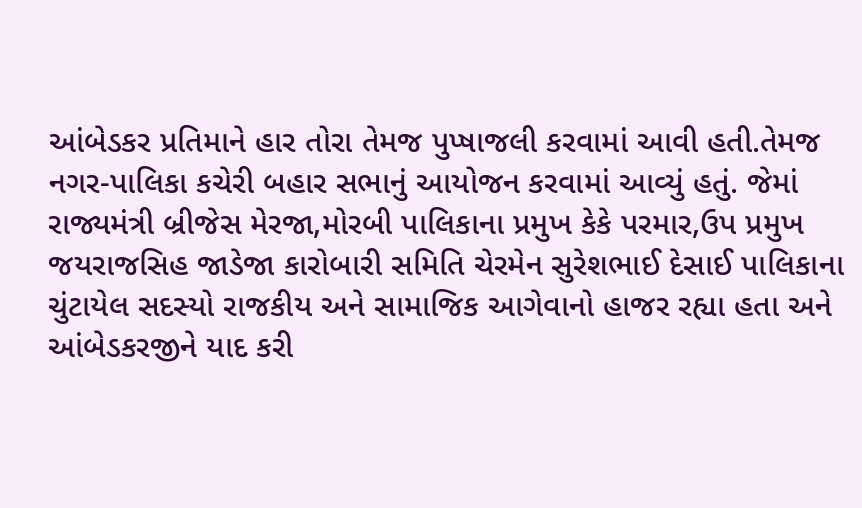આંબેડકર પ્રતિમાને હાર તોરા તેમજ પુપ્ષાજલી કરવામાં આવી હતી.તેમજ નગર-પાલિકા કચેરી બહાર સભાનું આયોજન કરવામાં આવ્યું હતું. જેમાં રાજ્યમંત્રી બ્રીજેસ મેરજા,મોરબી પાલિકાના પ્રમુખ કેકે પરમાર,ઉપ પ્રમુખ જયરાજસિહ જાડેજા કારોબારી સમિતિ ચેરમેન સુરેશભાઈ દેસાઈ પાલિકાના ચુંટાયેલ સદસ્યો રાજકીય અને સામાજિક આગેવાનો હાજર રહ્યા હતા અને આંબેડકરજીને યાદ કરી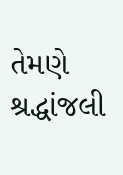તેમણે શ્રદ્ધાંજલી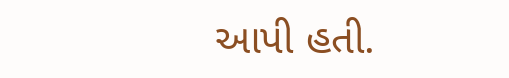આપી હતી.